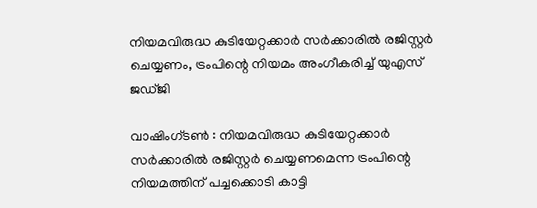നിയമവിരുദ്ധ കുടിയേറ്റക്കാര്‍ സര്‍ക്കാരില്‍ രജിസ്റ്റര്‍ ചെയ്യണം, ട്രംപിന്റെ നിയമം അംഗീകരിച്ച് യുഎസ് ജഡ്ജി

വാഷിംഗ്ടണ്‍ : നിയമവിരുദ്ധ കുടിയേറ്റക്കാര്‍ സര്‍ക്കാരില്‍ രജിസ്റ്റര്‍ ചെയ്യണമെന്ന ട്രംപിന്റെ നിയമത്തിന് പച്ചക്കൊടി കാട്ടി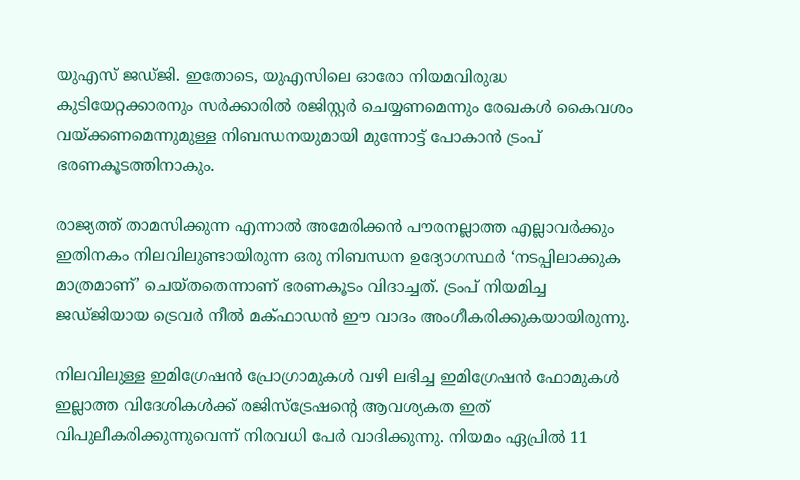യുഎസ് ജഡ്ജി. ഇതോടെ, യുഎസിലെ ഓരോ നിയമവിരുദ്ധ കുടിയേറ്റക്കാരനും സര്‍ക്കാരില്‍ രജിസ്റ്റര്‍ ചെയ്യണമെന്നും രേഖകള്‍ കൈവശം വയ്ക്കണമെന്നുമുള്ള നിബന്ധനയുമായി മുന്നോട്ട് പോകാന്‍ ട്രംപ് ഭരണകൂടത്തിനാകും.

രാജ്യത്ത് താമസിക്കുന്ന എന്നാല്‍ അമേരിക്കന്‍ പൗരനല്ലാത്ത എല്ലാവര്‍ക്കും ഇതിനകം നിലവിലുണ്ടായിരുന്ന ഒരു നിബന്ധന ഉദ്യോഗസ്ഥര്‍ ‘നടപ്പിലാക്കുക മാത്രമാണ്’ ചെയ്തതെന്നാണ് ഭരണകൂടം വിദാച്ചത്. ട്രംപ് നിയമിച്ച ജഡ്ജിയായ ട്രെവര്‍ നീല്‍ മക്ഫാഡന്‍ ഈ വാദം അംഗീകരിക്കുകയായിരുന്നു.

നിലവിലുള്ള ഇമിഗ്രേഷന്‍ പ്രോഗ്രാമുകള്‍ വഴി ലഭിച്ച ഇമിഗ്രേഷന്‍ ഫോമുകള്‍ ഇല്ലാത്ത വിദേശികള്‍ക്ക് രജിസ്‌ട്രേഷന്റെ ആവശ്യകത ഇത് വിപുലീകരിക്കുന്നുവെന്ന് നിരവധി പേര്‍ വാദിക്കുന്നു. നിയമം ഏപ്രില്‍ 11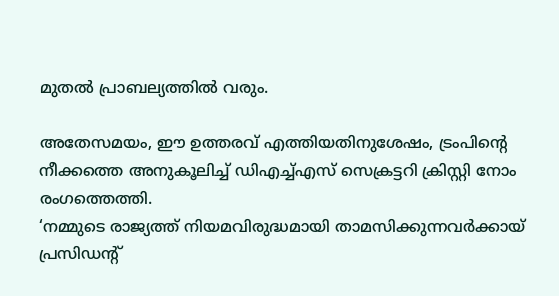മുതല്‍ പ്രാബല്യത്തില്‍ വരും.

അതേസമയം, ഈ ഉത്തരവ് എത്തിയതിനുശേഷം, ട്രംപിന്റെ നീക്കത്തെ അനുകൂലിച്ച് ഡിഎച്ച്എസ് സെക്രട്ടറി ക്രിസ്റ്റി നോം രംഗത്തെത്തി.
‘നമ്മുടെ രാജ്യത്ത് നിയമവിരുദ്ധമായി താമസിക്കുന്നവര്‍ക്കായ് പ്രസിഡന്റ്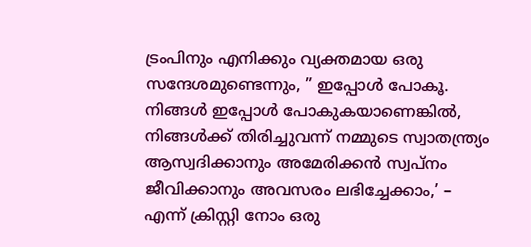ട്രംപിനും എനിക്കും വ്യക്തമായ ഒരു സന്ദേശമുണ്ടെന്നും, ” ഇപ്പോള്‍ പോകൂ. നിങ്ങള്‍ ഇപ്പോള്‍ പോകുകയാണെങ്കില്‍, നിങ്ങള്‍ക്ക് തിരിച്ചുവന്ന് നമ്മുടെ സ്വാതന്ത്ര്യം ആസ്വദിക്കാനും അമേരിക്കന്‍ സ്വപ്നം ജീവിക്കാനും അവസരം ലഭിച്ചേക്കാം,’ – എന്ന് ക്രിസ്റ്റി നോം ഒരു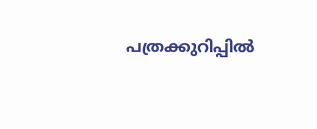പത്രക്കുറിപ്പില്‍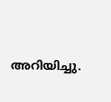അറിയിച്ചു.